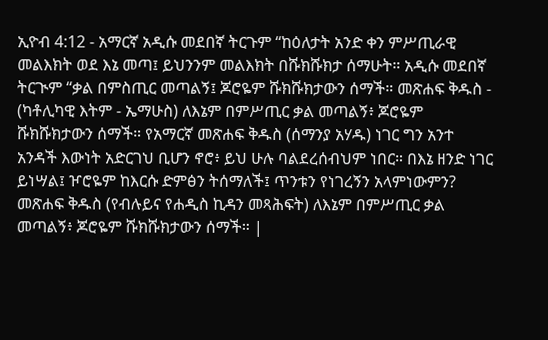ኢዮብ 4:12 - አማርኛ አዲሱ መደበኛ ትርጉም “ከዕለታት አንድ ቀን ምሥጢራዊ መልእክት ወደ እኔ መጣ፤ ይህንንም መልእክት በሹክሹክታ ሰማሁት። አዲሱ መደበኛ ትርጒም “ቃል በምስጢር መጣልኝ፤ ጆሮዬም ሹክሹክታውን ሰማች። መጽሐፍ ቅዱስ - (ካቶሊካዊ እትም - ኤማሁስ) ለእኔም በምሥጢር ቃል መጣልኝ፥ ጆሮዬም ሹክሹክታውን ሰማች። የአማርኛ መጽሐፍ ቅዱስ (ሰማንያ አሃዱ) ነገር ግን አንተ አንዳች እውነት አድርገህ ቢሆን ኖሮ፥ ይህ ሁሉ ባልደረሰብህም ነበር። በእኔ ዘንድ ነገር ይነሣል፤ ዦሮዬም ከእርሱ ድምፅን ትሰማለች፤ ጥንቱን የነገረኝን አላምነውምን? መጽሐፍ ቅዱስ (የብሉይና የሐዲስ ኪዳን መጻሕፍት) ለእኔም በምሥጢር ቃል መጣልኝ፥ ጆሮዬም ሹክሹክታውን ሰማች። |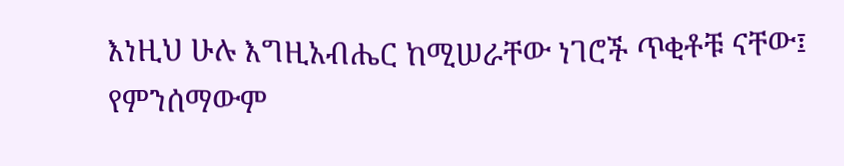እነዚህ ሁሉ እግዚአብሔር ከሚሠራቸው ነገሮች ጥቂቶቹ ናቸው፤ የምንሰማውም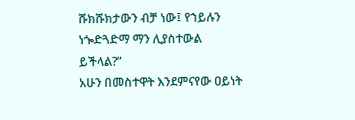ሹክሹክታውን ብቻ ነው፤ የኀይሉን ነጐድጓድማ ማን ሊያስተውል ይችላል?”
አሁን በመስተዋት እንደምናየው ዐይነት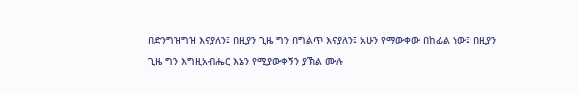በድንግዝግዝ እናያለን፤ በዚያን ጊዜ ግን በግልጥ እናያለን፤ አሁን የማውቀው በከፊል ነው፤ በዚያን ጊዜ ግን እግዚአብሔር እኔን የሚያውቀኝን ያኽል ሙሉ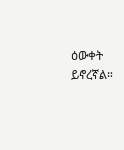ዕውቀት ይኖረኛል።